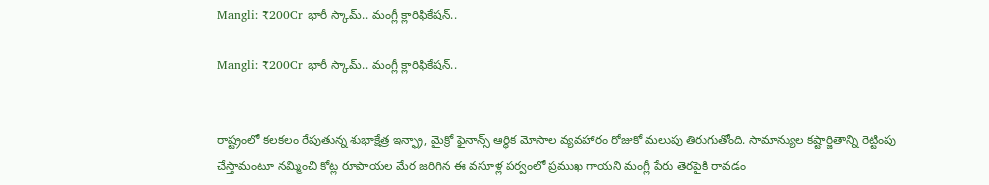Mangli: ₹200Cr భారీ స్కామ్‌.. మంగ్లీ క్లారిఫికేషన్..

Mangli: ₹200Cr భారీ స్కామ్‌.. మంగ్లీ క్లారిఫికేషన్..


రాష్ట్రంలో కలకలం రేపుతున్న శుభాక్షేత్ర ఇన్ఫ్రా, మైక్రో ఫైనాన్స్ ఆర్థిక మోసాల వ్యవహారం రోజుకో మలుపు తిరుగుతోంది. సామాన్యుల కష్టార్జితాన్ని రెట్టింపు చేస్తామంటూ నమ్మించి కోట్ల రూపాయల మేర జరిగిన ఈ వసూళ్ల పర్వంలో ప్రముఖ గాయని మంగ్లీ పేరు తెరపైకి రావడం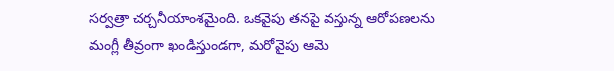సర్వత్రా చర్చనీయాంశమైంది. ఒకవైపు తనపై వస్తున్న ఆరోపణలను మంగ్లీ తీవ్రంగా ఖండిస్తుండగా, మరోవైపు ఆమె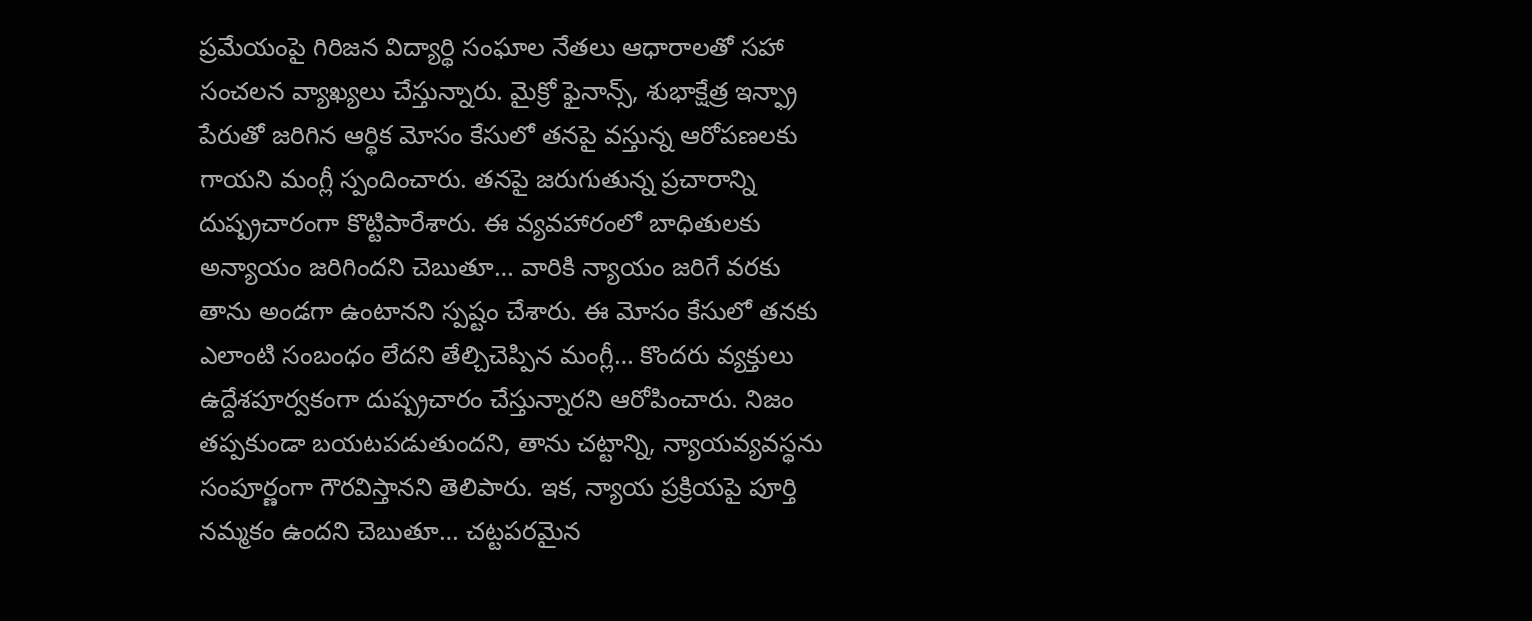ప్రమేయంపై గిరిజన విద్యార్థి సంఘాల నేతలు ఆధారాలతో సహా సంచలన వ్యాఖ్యలు చేస్తున్నారు. మైక్రో ఫైనాన్స్, శుభాక్షేత్ర ఇన్ఫ్రా పేరుతో జరిగిన ఆర్థిక మోసం కేసులో తనపై వస్తున్న ఆరోపణలకు గాయని మంగ్లీ స్పందించారు. తనపై జరుగుతున్న ప్రచారాన్ని దుష్ప్రచారంగా కొట్టిపారేశారు. ఈ వ్యవహారంలో బాధితులకు అన్యాయం జరిగిందని చెబుతూ… వారికి న్యాయం జరిగే వరకు తాను అండగా ఉంటానని స్పష్టం చేశారు. ఈ మోసం కేసులో తనకు ఎలాంటి సంబంధం లేదని తేల్చిచెప్పిన మంగ్లీ… కొందరు వ్యక్తులు ఉద్దేశపూర్వకంగా దుష్ప్రచారం చేస్తున్నారని ఆరోపించారు. నిజం తప్పకుండా బయటపడుతుందని, తాను చట్టాన్ని, న్యాయవ్యవస్థను సంపూర్ణంగా గౌరవిస్తానని తెలిపారు. ఇక, న్యాయ ప్రక్రియపై పూర్తి నమ్మకం ఉందని చెబుతూ… చట్టపరమైన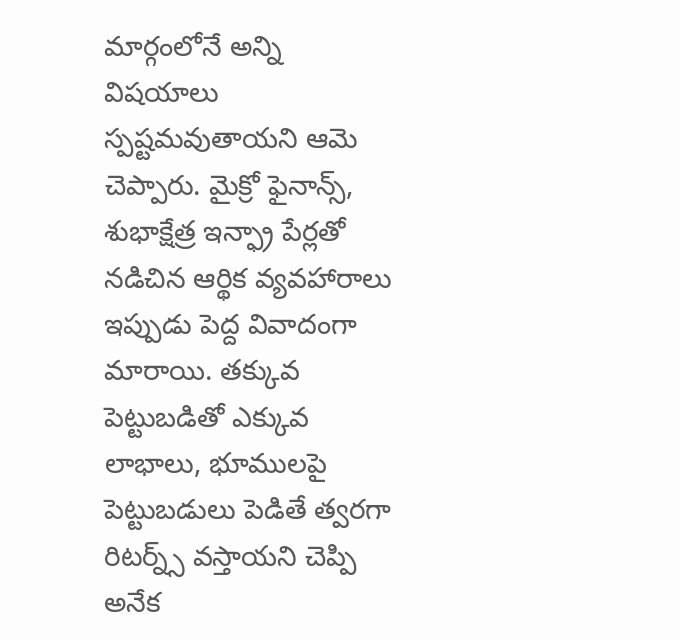మార్గంలోనే అన్ని విషయాలు స్పష్టమవుతాయని ఆమె చెప్పారు. మైక్రో ఫైనాన్స్, శుభాక్షేత్ర ఇన్ఫ్రా పేర్లతో నడిచిన ఆర్థిక వ్యవహారాలు ఇప్పుడు పెద్ద వివాదంగా మారాయి. తక్కువ పెట్టుబడితో ఎక్కువ లాభాలు, భూములపై పెట్టుబడులు పెడితే త్వరగా రిటర్న్స్ వస్తాయని చెప్పి అనేక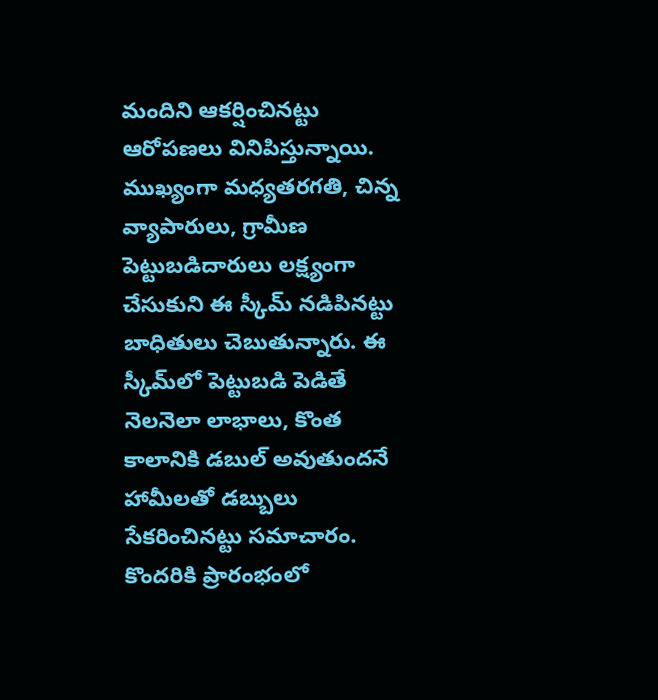మందిని ఆకర్షించినట్టు ఆరోపణలు వినిపిస్తున్నాయి. ముఖ్యంగా మధ్యతరగతి, చిన్న వ్యాపారులు, గ్రామీణ పెట్టుబడిదారులు లక్ష్యంగా చేసుకుని ఈ స్కీమ్ నడిపినట్టు బాధితులు చెబుతున్నారు. ఈ స్కీమ్‌లో పెట్టుబడి పెడితే నెలనెలా లాభాలు, కొంత కాలానికి డబుల్ అవుతుందనే హామీలతో డబ్బులు సేకరించినట్టు సమాచారం. కొందరికి ప్రారంభంలో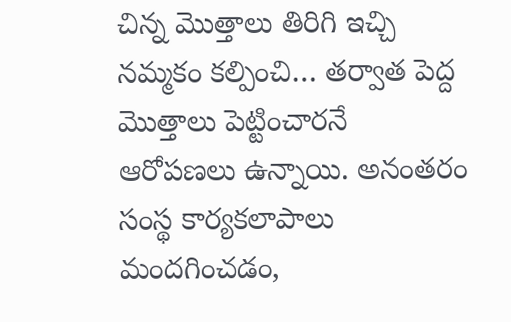చిన్న మొత్తాలు తిరిగి ఇచ్చి నమ్మకం కల్పించి… తర్వాత పెద్ద మొత్తాలు పెట్టించారనే ఆరోపణలు ఉన్నాయి. అనంతరం సంస్థ కార్యకలాపాలు మందగించడం,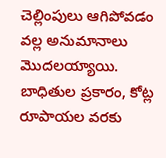చెల్లింపులు ఆగిపోవడం వల్ల అనుమానాలు మొదలయ్యాయి. బాధితుల ప్రకారం, కోట్ల రూపాయల వరకు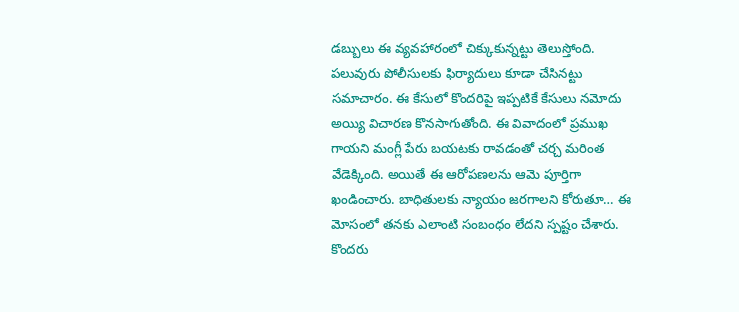డబ్బులు ఈ వ్యవహారంలో చిక్కుకున్నట్టు తెలుస్తోంది. పలువురు పోలీసులకు ఫిర్యాదులు కూడా చేసినట్టు సమాచారం. ఈ కేసులో కొందరిపై ఇప్పటికే కేసులు నమోదు అయ్యి విచారణ కొనసాగుతోంది. ఈ వివాదంలో ప్రముఖ గాయని మంగ్లీ పేరు బయటకు రావడంతో చర్చ మరింత వేడెక్కింది. అయితే ఈ ఆరోపణలను ఆమె పూర్తిగా ఖండించారు. బాధితులకు న్యాయం జరగాలని కోరుతూ… ఈ మోసంలో తనకు ఎలాంటి సంబంధం లేదని స్పష్టం చేశారు. కొందరు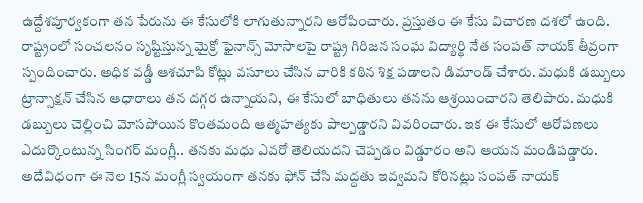ఉద్దేశపూర్వకంగా తన పేరును ఈ కేసులోకి లాగుతున్నారని ఆరోపించారు. ప్రస్తుతం ఈ కేసు విచారణ దశలో ఉంది. రాష్ట్రంలో సంచలనం సృష్టిస్తున్న మైక్రో ఫైనాన్స్ మోసాలపై రాష్ట్ర గిరిజన సంఘ విద్యార్థి నేత సంపత్ నాయక్ తీవ్రంగా స్పందించారు. అధిక వడ్డీ ఆశచూపి కోట్లు వసూలు చేసిన వారికి కఠిన శిక్ష పడాలని డిమాండ్ చేశారు. మధుకి డబ్బులు ట్రాన్సాక్షన్ చేసిన ఆధారాలు తన దగ్గర ఉన్నాయని, ఈ కేసులో బాధితులు తనను ఆశ్రయించారని తెలిపారు. మధుకి డబ్బులు చెల్లించి మోసపోయిన కొంతమంది ఆత్మహత్యకు పాల్పడ్డారని వివరించారు. ఇక ఈ కేసులో ఆరోపణలు ఎదుర్కొంటున్న సింగర్ మంగ్లీ.. తనకు మధు ఎవరో తెలియదని చెప్పడం విడ్డూరం అని ఆయన మండిపడ్డారు. అదేవిధంగా ఈ నెల 15న మంగ్లీ స్వయంగా తనకు ఫోన్ చేసి మద్దతు ఇవ్వమని కోరినట్లు సంపత్ నాయక్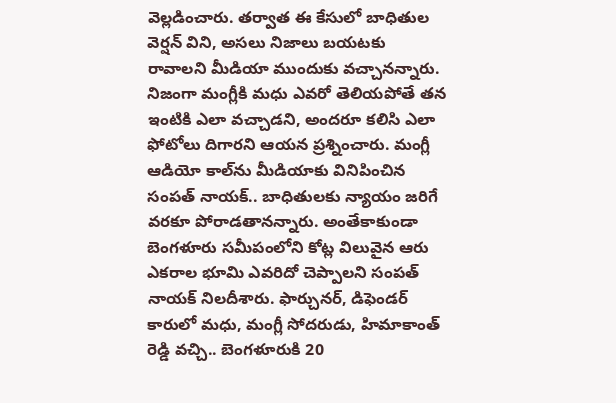వెల్లడించారు. తర్వాత ఈ కేసులో బాధితుల వెర్షన్‌ విని, అసలు నిజాలు బయటకు రావాలని మీడియా ముందుకు వచ్చానన్నారు. నిజంగా మంగ్లీకి మధు ఎవరో తెలియపోతే తన ఇంటికి ఎలా వచ్చాడని, అందరూ కలిసి ఎలా ఫోటోలు దిగారని ఆయన ప్రశ్నించారు. మంగ్లీ ఆడియో కాల్‌ను మీడియాకు వినిపించిన సంపత్‌ నాయక్.. బాధితులకు న్యాయం జరిగే వరకూ పోరాడతానన్నారు. అంతేకాకుండా బెంగళూరు సమీపంలోని కోట్ల విలువైన ఆరు ఎకరాల భూమి ఎవరిదో చెప్పాలని సంపత్ నాయక్ నిలదీశారు. ఫార్చునర్, డిఫెండర్ కారులో మధు, మంగ్లీ సోదరుడు, హిమాకాంత్ రెడ్డి వచ్చి.. బెంగళూరుకి 20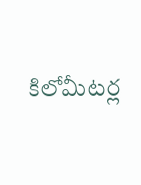కిలోమీటర్ల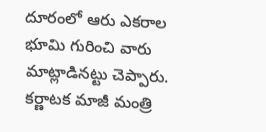దూరంలో ఆరు ఎకరాల భూమి గురించి వారు మాట్లాడినట్టు చెప్పారు. కర్ణాటక మాజీ మంత్రి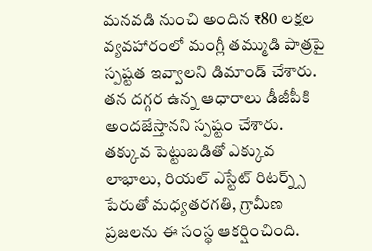మనవడి నుంచి అందిన ₹80 లక్షల వ్యవహారంలో మంగ్లీ తమ్ముడి పాత్రపై స్పష్టత ఇవ్వాలని డిమాండ్‌ చేశారు. తన దగ్గర ఉన్న ఆధారాలు డీజీపీకి అందజేస్తానని స్పష్టం చేశారు. తక్కువ పెట్టుబడితో ఎక్కువ లాభాలు, రియల్ ఎస్టేట్ రిటర్న్స్ పేరుతో మధ్యతరగతి, గ్రామీణ ప్రజలను ఈ సంస్థ ఆకర్షించింది.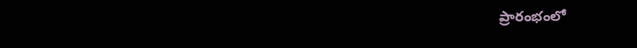ప్రారంభంలో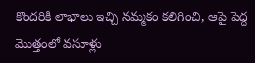కొందరికి లాభాలు ఇచ్చి నమ్మకం కలిగించి, ఆపై పెద్ద మొత్తంలో వసూళ్లు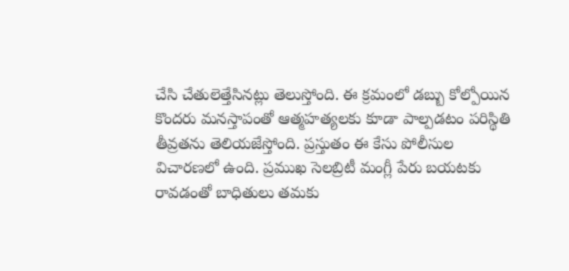చేసి చేతులెత్తేసినట్లు తెలుస్తోంది. ఈ క్రమంలో డబ్బు కోల్పోయిన కొందరు మనస్తాపంతో ఆత్మహత్యలకు కూడా పాల్పడటం పరిస్థితి తీవ్రతను తెలియజేస్తోంది. ప్రస్తుతం ఈ కేసు పోలీసుల విచారణలో ఉంది. ప్రముఖ సెలబ్రిటీ మంగ్లీ పేరు బయటకు రావడంతో బాధితులు తమకు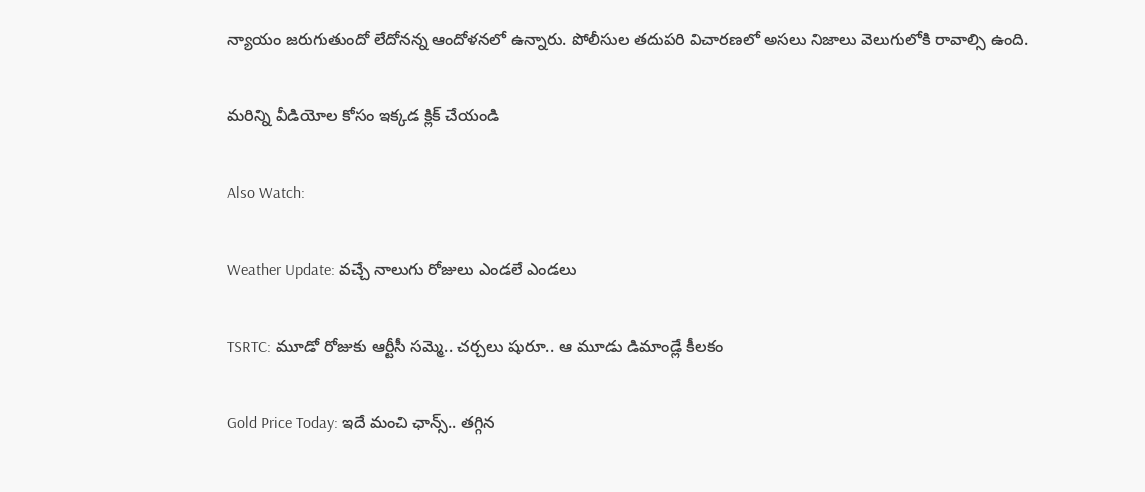న్యాయం జరుగుతుందో లేదోనన్న ఆందోళనలో ఉన్నారు. పోలీసుల తదుపరి విచారణలో అసలు నిజాలు వెలుగులోకి రావాల్సి ఉంది.

మరిన్ని వీడియోల కోసం ఇక్కడ క్లిక్ చేయండి

Also Watch:

Weather Update: వచ్చే నాలుగు రోజులు ఎండలే ఎండలు

TSRTC: మూడో రోజుకు ఆర్టీసీ సమ్మె.. చర్చలు షురూ.. ఆ మూడు డిమాండ్లే కీలకం

Gold Price Today: ఇదే మంచి ఛాన్స్‌.. తగ్గిన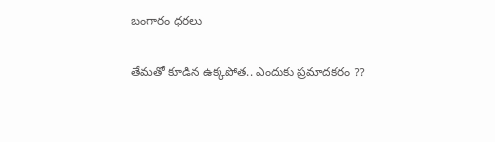బంగారం ధరలు

తేమతో కూడిన ఉక్కపోత.. ఎందుకు ప్రమాదకరం ??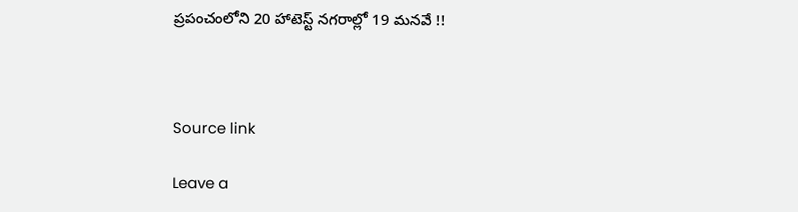ప్రపంచంలోని 20 హాటెస్ట్ నగరాల్లో 19 మనవే !!



Source link

Leave a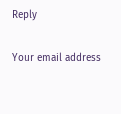Reply

Your email address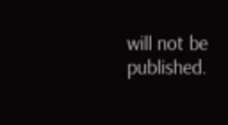will not be published.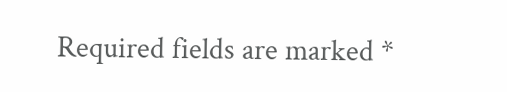Required fields are marked *